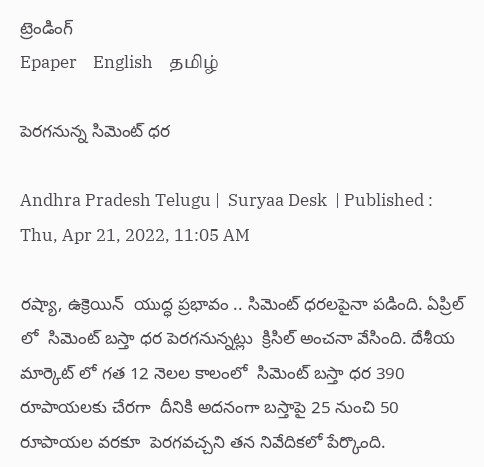ట్రెండింగ్
Epaper    English    தமிழ்

పెరగనున్న సిమెంట్ ధర

Andhra Pradesh Telugu |  Suryaa Desk  | Published : Thu, Apr 21, 2022, 11:05 AM

రష్యా, ఉక్రెయిన్  యుద్ధ ప్రభావం .. సిమెంట్ ధరలపైనా పడింది. ఏప్రిల్ లో  సిమెంట్ బస్తా ధర పెరగనున్నట్లు  క్రిసిల్ అంచనా వేసింది. దేశీయ మార్కెట్ లో గత 12 నెలల కాలంలో  సిమెంట్ బస్తా ధర 390 రూపాయలకు చేరగా  దీనికి అదనంగా బస్తాపై 25 నుంచి 50 రూపాయల వరకూ  పెరగవచ్చని తన నివేదికలో పేర్కొంది.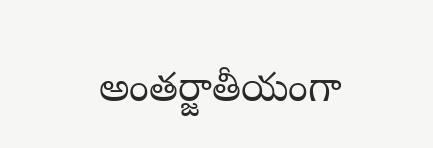అంతర్జాతీయంగా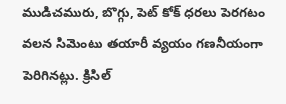ముడిచమురు, బొగ్గు, పెట్ కోక్ ధరలు పెరగటం వలన సిమెంటు తయారీ వ్యయం గణనీయంగా పెరిగినట్లు. క్రిసిల్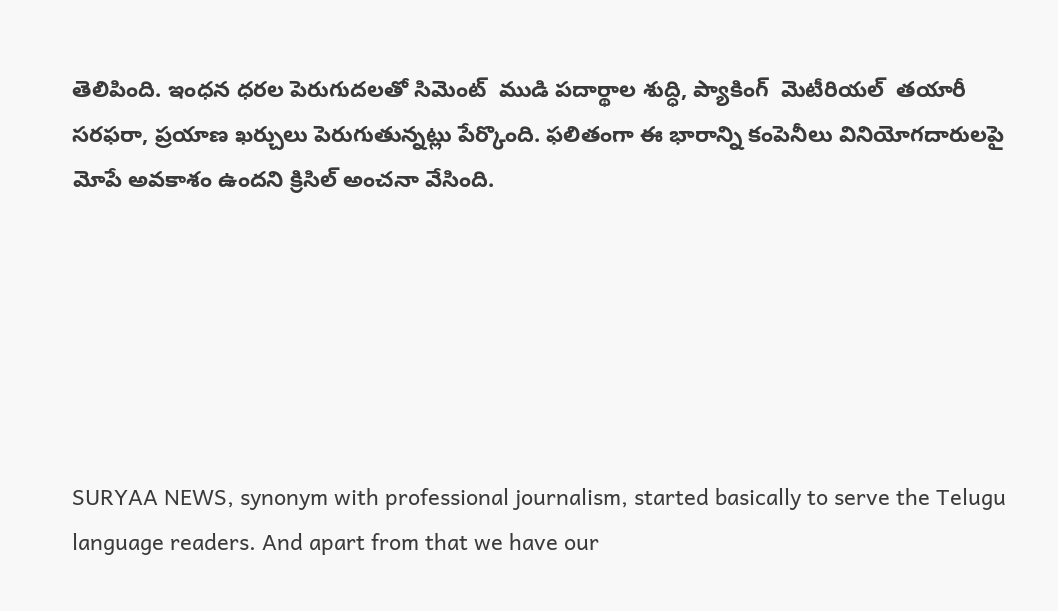తెలిపింది. ఇంధన ధరల పెరుగుదలతో సిమెంట్  ముడి పదార్థాల శుద్ధి, ప్యాకింగ్  మెటీరియల్  తయారీ సరఫరా, ప్రయాణ ఖర్చులు పెరుగుతున్నట్లు పేర్కొంది. ఫలితంగా ఈ భారాన్ని కంపెనీలు వినియోగదారులపై మోపే అవకాశం ఉందని క్రిసిల్ అంచనా వేసింది.






SURYAA NEWS, synonym with professional journalism, started basically to serve the Telugu language readers. And apart from that we have our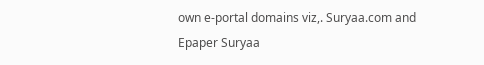own e-portal domains viz,. Suryaa.com and Epaper Suryaa